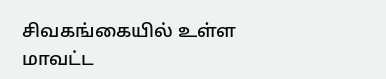சிவகங்கையில் உள்ள மாவட்ட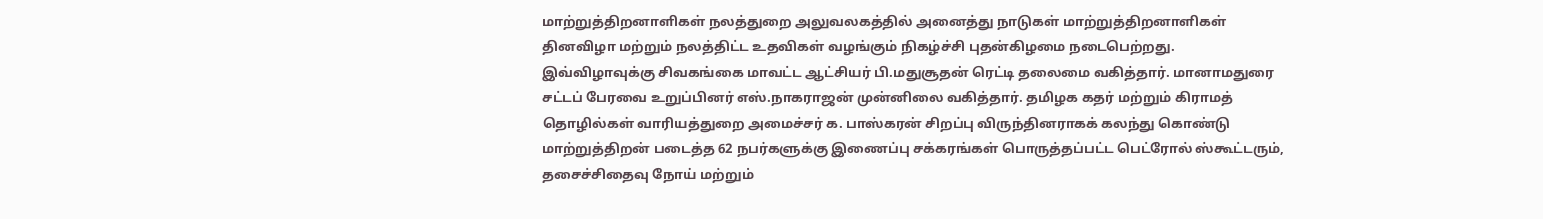மாற்றுத்திறனாளிகள் நலத்துறை அலுவலகத்தில் அனைத்து நாடுகள் மாற்றுத்திறனாளிகள் தினவிழா மற்றும் நலத்திட்ட உதவிகள் வழங்கும் நிகழ்ச்சி புதன்கிழமை நடைபெற்றது.
இவ்விழாவுக்கு சிவகங்கை மாவட்ட ஆட்சியர் பி.மதுசூதன் ரெட்டி தலைமை வகித்தார். மானாமதுரை சட்டப் பேரவை உறுப்பினர் எஸ்.நாகராஜன் முன்னிலை வகித்தார். தமிழக கதர் மற்றும் கிராமத் தொழில்கள் வாரியத்துறை அமைச்சர் க. பாஸ்கரன் சிறப்பு விருந்தினராகக் கலந்து கொண்டு மாற்றுத்திறன் படைத்த 62 நபர்களுக்கு இணைப்பு சக்கரங்கள் பொருத்தப்பட்ட பெட்ரோல் ஸ்கூட்டரும், தசைச்சிதைவு நோய் மற்றும்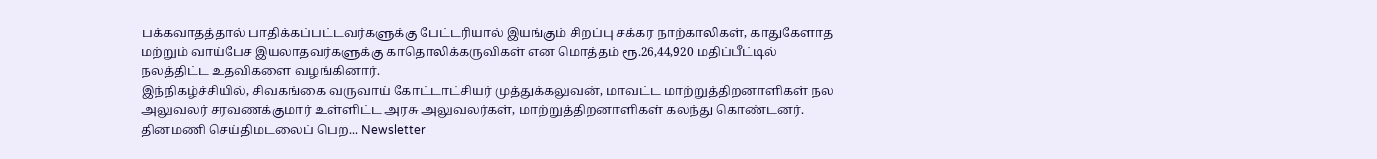பக்கவாதத்தால் பாதிக்கப்பட்டவர்களுக்கு பேட்டரியால் இயங்கும் சிறப்பு சக்கர நாற்காலிகள், காதுகேளாத மற்றும் வாய்பேச இயலாதவர்களுக்கு காதொலிக்கருவிகள் என மொத்தம் ரூ.26,44,920 மதிப்பீட்டில் நலத்திட்ட உதவிகளை வழங்கினார்.
இந்நிகழ்ச்சியில், சிவகங்கை வருவாய் கோட்டாட்சியர் முத்துக்கலுவன், மாவட்ட மாற்றுத்திறனாளிகள் நல அலுவலர் சரவணக்குமார் உள்ளிட்ட அரசு அலுவலர்கள், மாற்றுத்திறனாளிகள் கலந்து கொண்டனர்.
தினமணி செய்திமடலைப் பெற... Newsletter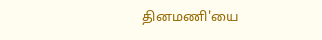தினமணி'யை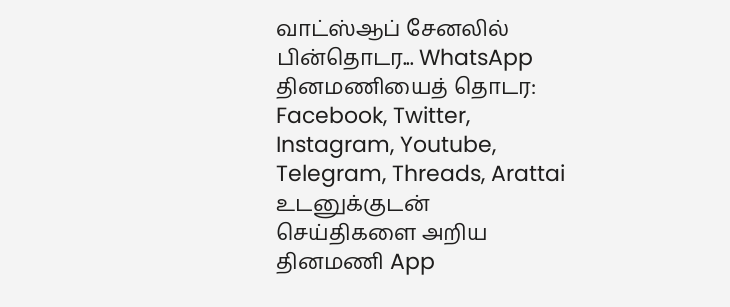வாட்ஸ்ஆப் சேனலில் பின்தொடர... WhatsApp
தினமணியைத் தொடர: Facebook, Twitter, Instagram, Youtube, Telegram, Threads, Arattai
உடனுக்குடன் செய்திகளை அறிய தினமணி App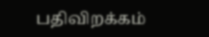பதிவிறக்கம்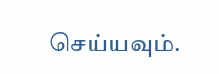செய்யவும்.